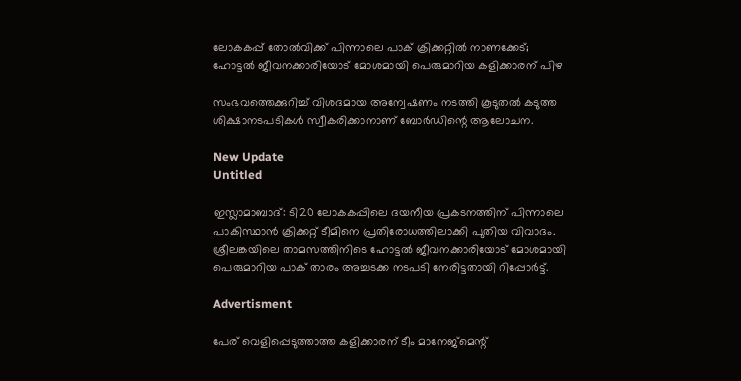ലോകകപ്പ് തോൽവിക്ക് പിന്നാലെ പാക് ക്രിക്കറ്റിൽ നാണക്കേട്; ഹോട്ടൽ ജീവനക്കാരിയോട് മോശമായി പെരുമാറിയ കളിക്കാരന് പിഴ

സംഭവത്തെക്കുറിച്ച് വിശദമായ അന്വേഷണം നടത്തി കൂടുതല്‍ കടുത്ത ശിക്ഷാനടപടികള്‍ സ്വീകരിക്കാനാണ് ബോര്‍ഡിന്റെ ആലോചന.

New Update
Untitled

ഇസ്ലാമാബാദ്: ടി20 ലോകകപ്പിലെ ദയനീയ പ്രകടനത്തിന് പിന്നാലെ പാകിസ്ഥാന്‍ ക്രിക്കറ്റ് ടീമിനെ പ്രതിരോധത്തിലാക്കി പുതിയ വിവാദം. ശ്രീലങ്കയിലെ താമസത്തിനിടെ ഹോട്ടല്‍ ജീവനക്കാരിയോട് മോശമായി പെരുമാറിയ പാക് താരം അച്ചടക്ക നടപടി നേരിട്ടതായി റിപ്പോര്‍ട്ട്.

Advertisment

പേര് വെളിപ്പെടുത്താത്ത കളിക്കാരന് ടീം മാനേജ്മെന്റ്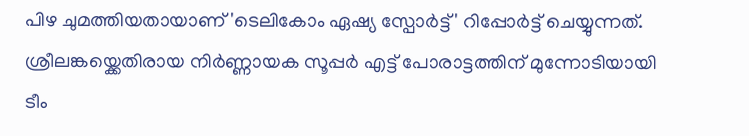പിഴ ചുമത്തിയതായാണ് 'ടെലികോം ഏഷ്യ സ്പോര്‍ട്ട്' റിപ്പോര്‍ട്ട് ചെയ്യുന്നത്. ശ്രീലങ്കയ്ക്കെതിരായ നിര്‍ണ്ണായക സൂപ്പര്‍ എട്ട് പോരാട്ടത്തിന് മുന്നോടിയായി ടീം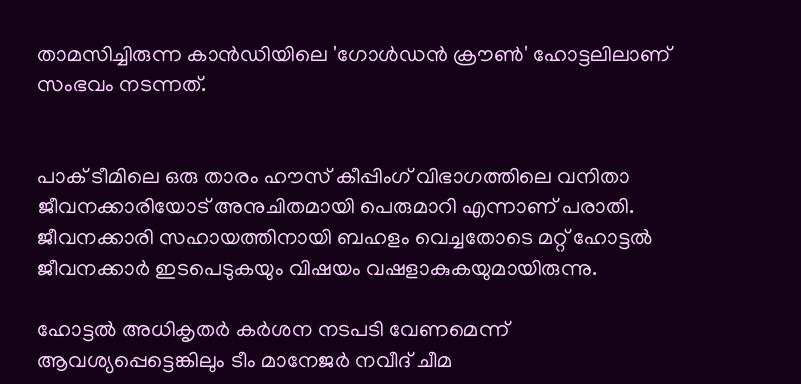താമസിച്ചിരുന്ന കാന്‍ഡിയിലെ 'ഗോള്‍ഡന്‍ ക്രൗണ്‍' ഹോട്ടലിലാണ് സംഭവം നടന്നത്.


പാക് ടീമിലെ ഒരു താരം ഹൗസ് കീപ്പിംഗ് വിഭാഗത്തിലെ വനിതാ ജീവനക്കാരിയോട് അനുചിതമായി പെരുമാറി എന്നാണ് പരാതി. ജീവനക്കാരി സഹായത്തിനായി ബഹളം വെച്ചതോടെ മറ്റ് ഹോട്ടല്‍ ജീവനക്കാര്‍ ഇടപെടുകയും വിഷയം വഷളാകുകയുമായിരുന്നു.

ഹോട്ടല്‍ അധികൃതര്‍ കര്‍ശന നടപടി വേണമെന്ന് ആവശ്യപ്പെട്ടെങ്കിലും ടീം മാനേജര്‍ നവീദ് ചീമ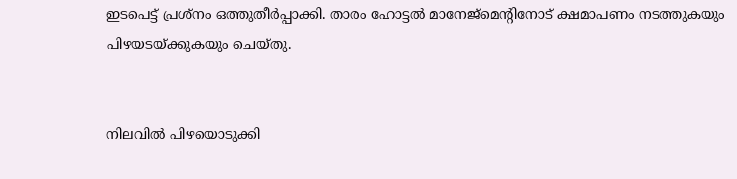ഇടപെട്ട് പ്രശ്‌നം ഒത്തുതീര്‍പ്പാക്കി. താരം ഹോട്ടല്‍ മാനേജ്മെന്റിനോട് ക്ഷമാപണം നടത്തുകയും പിഴയടയ്ക്കുകയും ചെയ്തു.


നിലവില്‍ പിഴയൊടുക്കി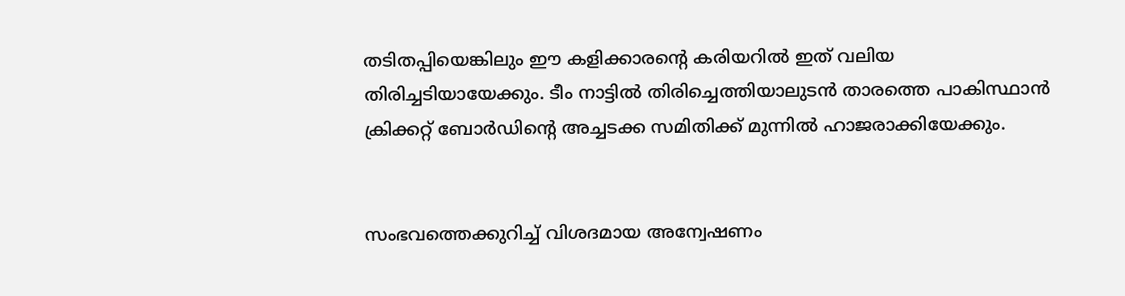തടിതപ്പിയെങ്കിലും ഈ കളിക്കാരന്റെ കരിയറില്‍ ഇത് വലിയ തിരിച്ചടിയായേക്കും. ടീം നാട്ടില്‍ തിരിച്ചെത്തിയാലുടന്‍ താരത്തെ പാകിസ്ഥാന്‍ ക്രിക്കറ്റ് ബോര്‍ഡിന്റെ അച്ചടക്ക സമിതിക്ക് മുന്നില്‍ ഹാജരാക്കിയേക്കും.


സംഭവത്തെക്കുറിച്ച് വിശദമായ അന്വേഷണം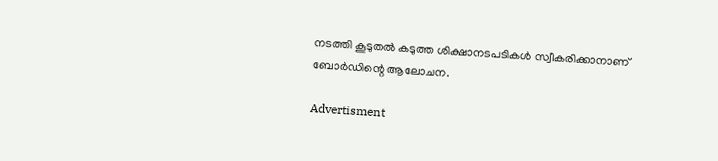നടത്തി കൂടുതല്‍ കടുത്ത ശിക്ഷാനടപടികള്‍ സ്വീകരിക്കാനാണ് ബോര്‍ഡിന്റെ ആലോചന.

Advertisment